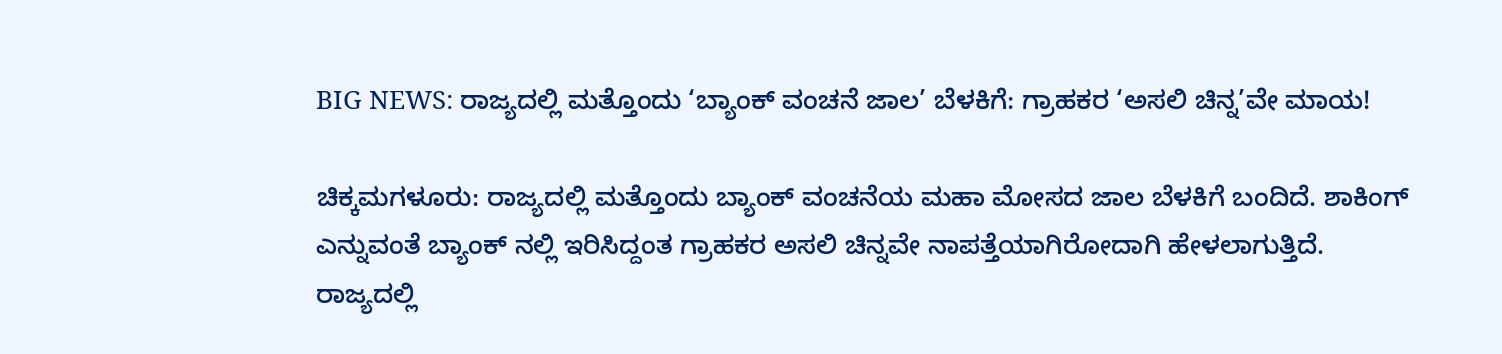BIG NEWS: ರಾಜ್ಯದಲ್ಲಿ ಮತ್ತೊಂದು ‘ಬ್ಯಾಂಕ್ ವಂಚನೆ ಜಾಲ’ ಬೆಳಕಿಗೆ: ಗ್ರಾಹಕರ ‘ಅಸಲಿ ಚಿನ್ನ’ವೇ ಮಾಯ!

ಚಿಕ್ಕಮಗಳೂರು: ರಾಜ್ಯದಲ್ಲಿ ಮತ್ತೊಂದು ಬ್ಯಾಂಕ್ ವಂಚನೆಯ ಮಹಾ ಮೋಸದ ಜಾಲ ಬೆಳಕಿಗೆ ಬಂದಿದೆ. ಶಾಕಿಂಗ್ ಎನ್ನುವಂತೆ ಬ್ಯಾಂಕ್ ನಲ್ಲಿ ಇರಿಸಿದ್ದಂತ ಗ್ರಾಹಕರ ಅಸಲಿ ಚಿನ್ನವೇ ನಾಪತ್ತೆಯಾಗಿರೋದಾಗಿ ಹೇಳಲಾಗುತ್ತಿದೆ. ರಾಜ್ಯದಲ್ಲಿ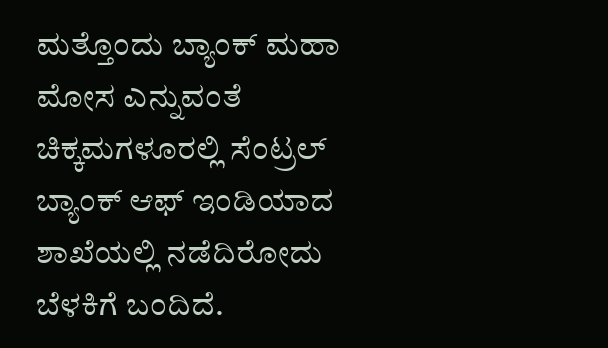ಮತ್ತೊಂದು ಬ್ಯಾಂಕ್ ಮಹಾ ಮೋಸ ಎನ್ನುವಂತೆ ಚಿಕ್ಕಮಗಳೂರಲ್ಲಿ ಸೆಂಟ್ರಲ್ ಬ್ಯಾಂಕ್ ಆಫ್ ಇಂಡಿಯಾದ ಶಾಖೆಯಲ್ಲಿ ನಡೆದಿರೋದು ಬೆಳಕಿಗೆ ಬಂದಿದೆ.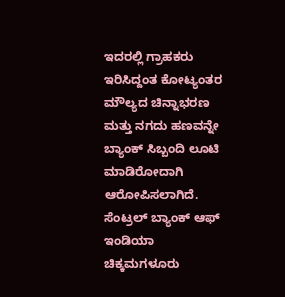ಇದರಲ್ಲಿ ಗ್ರಾಹಕರು ಇರಿಸಿದ್ದಂತ ಕೋಟ್ಯಂತರ ಮೌಲ್ಯದ ಚಿನ್ನಾಭರಣ ಮತ್ತು ನಗದು ಹಣವನ್ನೇ ಬ್ಯಾಂಕ್ ಸಿಬ್ಬಂದಿ ಲೂಟಿ ಮಾಡಿರೋದಾಗಿ ಆರೋಪಿಸಲಾಗಿದೆ. ಸೆಂಟ್ರಲ್ ಬ್ಯಾಂಕ್ ಆಫ್ ಇಂಡಿಯಾ ಚಿಕ್ಕಮಗಳೂರು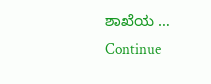ಶಾಖೆಯ … Continue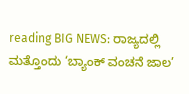reading BIG NEWS: ರಾಜ್ಯದಲ್ಲಿ ಮತ್ತೊಂದು ‘ಬ್ಯಾಂಕ್ ವಂಚನೆ ಜಾಲ’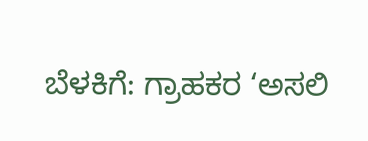ಬೆಳಕಿಗೆ: ಗ್ರಾಹಕರ ‘ಅಸಲಿ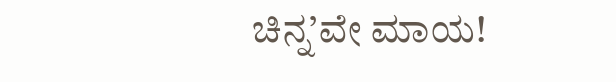ಚಿನ್ನ’ವೇ ಮಾಯ!